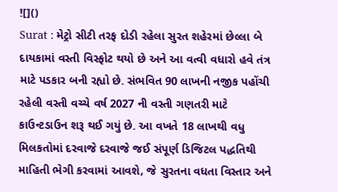![]()
Surat : મેટ્રો સીટી તરફ દોડી રહેલા સુરત શહેરમાં છેલ્લા બે દાયકામાં વસ્તી વિસ્ફોટ થયો છે અને આ વત્વી વધારો હવે તંત્ર માટે પડકાર બની રહ્યો છે. સંભવિત 90 લાખની નજીક પહોંચી રહેલી વસ્તી વચ્ચે વર્ષ 2027 ની વસ્તી ગણતરી માટે કાઉન્ટડાઉન શરૂ થઈ ગયું છે. આ વખતે 18 લાખથી વધુ મિલકતોમાં દરવાજે દરવાજે જઈ સંપૂર્ણ ડિજિટલ પદ્ધતિથી માહિતી ભેગી કરવામાં આવશે, જે સુરતના વધતા વિસ્તાર અને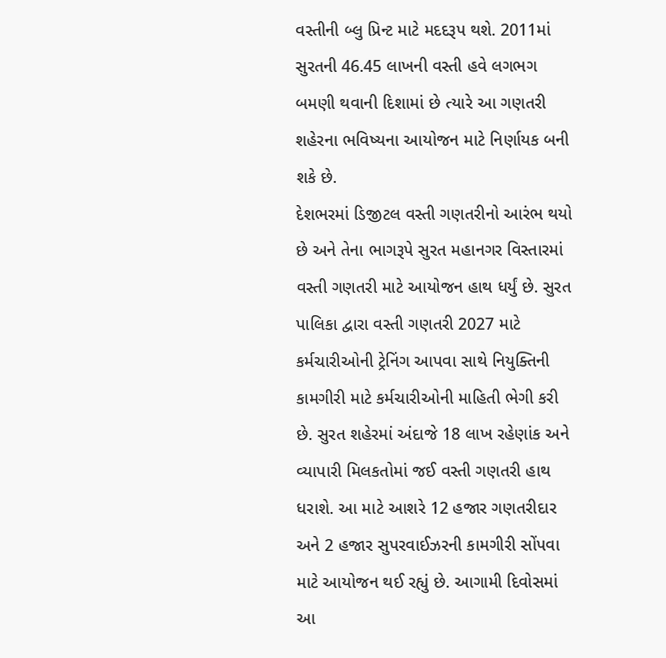વસ્તીની બ્લુ પ્રિન્ટ માટે મદદરૂપ થશે. 2011માં સુરતની 46.45 લાખની વસ્તી હવે લગભગ બમણી થવાની દિશામાં છે ત્યારે આ ગણતરી શહેરના ભવિષ્યના આયોજન માટે નિર્ણાયક બની શકે છે.
દેશભરમાં ડિજીટલ વસ્તી ગણતરીનો આરંભ થયો છે અને તેના ભાગરૂપે સુરત મહાનગર વિસ્તારમાં વસ્તી ગણતરી માટે આયોજન હાથ ધર્યું છે. સુરત પાલિકા દ્વારા વસ્તી ગણતરી 2027 માટે કર્મચારીઓની ટ્રેનિંગ આપવા સાથે નિયુક્તિની કામગીરી માટે કર્મચારીઓની માહિતી ભેગી કરી છે. સુરત શહેરમાં અંદાજે 18 લાખ રહેણાંક અને વ્યાપારી મિલકતોમાં જઈ વસ્તી ગણતરી હાથ ધરાશે. આ માટે આશરે 12 હજાર ગણતરીદાર અને 2 હજાર સુપરવાઈઝરની કામગીરી સોંપવા માટે આયોજન થઈ રહ્યું છે. આગામી દિવોસમાં આ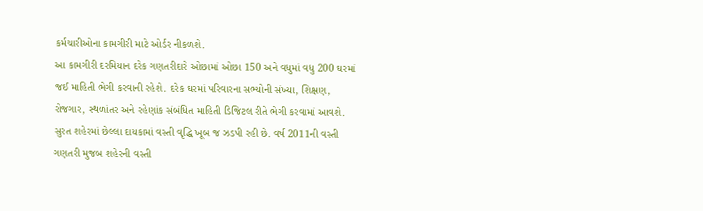કર્મચારીઓના કામગીરી માટે ઓર્ડર નીકળશે.
આ કામગીરી દરમિયાન દરેક ગણતરીદારે ઓછામાં ઓછા 150 અને વધુમાં વધુ 200 ઘરમાં જઈ માહિતી ભેગી કરવાની રહેશે. દરેક ઘરમાં પરિવારના સભ્યોની સંખ્યા, શિક્ષણ, રોજગાર, સ્થળાંતર અને રહેણાંક સંબંધિત માહિતી ડિજિટલ રીતે ભેગી કરવામાં આવશે. સુરત શહેરમાં છેલ્લા દાયકામાં વસ્તી વૃદ્ધિ ખૂબ જ ઝડપી રહી છે. વર્ષ 2011ની વસ્તી ગણતરી મુજબ શહેરની વસ્તી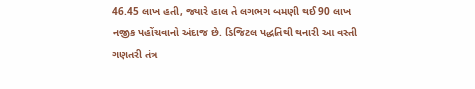46.45 લાખ હતી, જ્યારે હાલ તે લગભગ બમણી થઈ 90 લાખ નજીક પહોંચવાનો અંદાજ છે. ડિજિટલ પદ્ધતિથી થનારી આ વસ્તી ગણતરી તંત્ર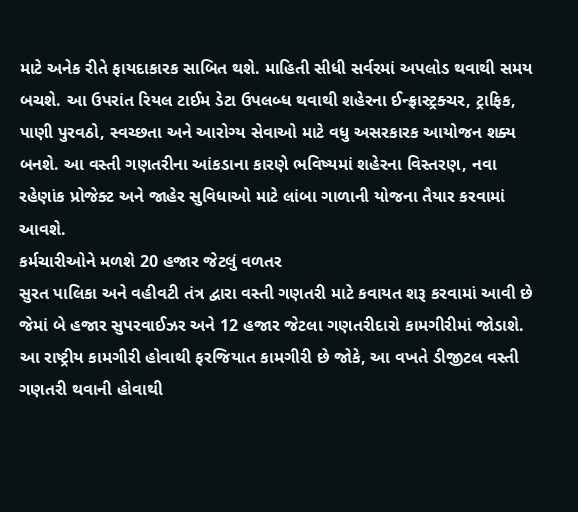માટે અનેક રીતે ફાયદાકારક સાબિત થશે. માહિતી સીધી સર્વરમાં અપલોડ થવાથી સમય બચશે. આ ઉપરાંત રિયલ ટાઈમ ડેટા ઉપલબ્ધ થવાથી શહેરના ઈન્ફ્રાસ્ટ્રક્ચર, ટ્રાફિક, પાણી પુરવઠો, સ્વચ્છતા અને આરોગ્ય સેવાઓ માટે વધુ અસરકારક આયોજન શક્ય બનશે. આ વસ્તી ગણતરીના આંકડાના કારણે ભવિષ્યમાં શહેરના વિસ્તરણ, નવા રહેણાંક પ્રોજેક્ટ અને જાહેર સુવિધાઓ માટે લાંબા ગાળાની યોજના તૈયાર કરવામાં આવશે.
કર્મચારીઓને મળશે 20 હજાર જેટલું વળતર
સુરત પાલિકા અને વહીવટી તંત્ર દ્વારા વસ્તી ગણતરી માટે કવાયત શરૂ કરવામાં આવી છે જેમાં બે હજાર સુપરવાઈઝર અને 12 હજાર જેટલા ગણતરીદારો કામગીરીમાં જોડાશે. આ રાષ્ટ્રીય કામગીરી હોવાથી ફરજિયાત કામગીરી છે જોકે, આ વખતે ડીજીટલ વસ્તી ગણતરી થવાની હોવાથી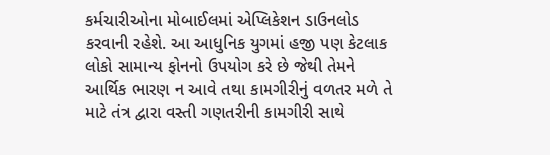કર્મચારીઓના મોબાઈલમાં એપ્લિકેશન ડાઉનલોડ કરવાની રહેશે. આ આધુનિક યુગમાં હજી પણ કેટલાક લોકો સામાન્ય ફોનનો ઉપયોગ કરે છે જેથી તેમને આર્થિક ભારણ ન આવે તથા કામગીરીનું વળતર મળે તે માટે તંત્ર દ્વારા વસ્તી ગણતરીની કામગીરી સાથે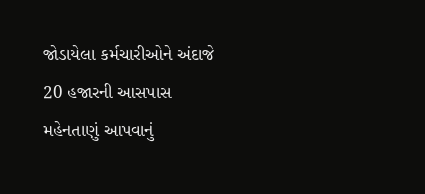જોડાયેલા કર્મચારીઓને અંદાજે 20 હજારની આસપાસ મહેનતાણું આપવાનું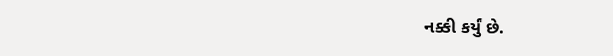નક્કી કર્યું છે.